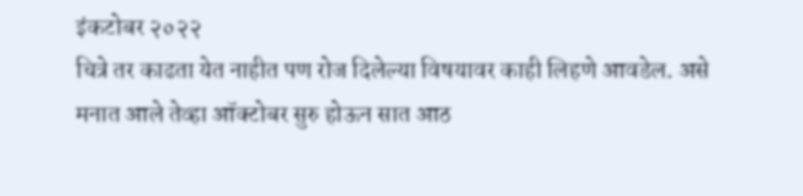इंकटोबर २०२२
चित्रे तर काढता येत नाहीत पण रोज दिलेल्या विषयावर काही लिहणे आवडेल. असे मनात आले तेव्हा ऑक्टोबर सुरु होऊन सात आठ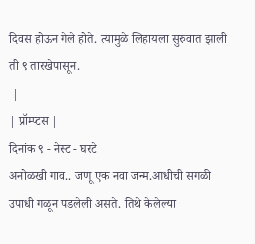दिवस होऊन गेले होते. त्यामुळे लिहायला सुरुवात झाली ती ९ तारखेपासून.
 |
| प्रॉम्प्टस |
दिनांक ९ - नेस्ट - घरटे
अनोळखी गाव.. जणू एक नवा जन्म.आधीची सगळी उपाधी गळून पडलेली असते. तिथे केलेल्या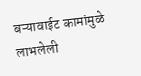बऱ्यावाईट कामांमुळे लाभलेली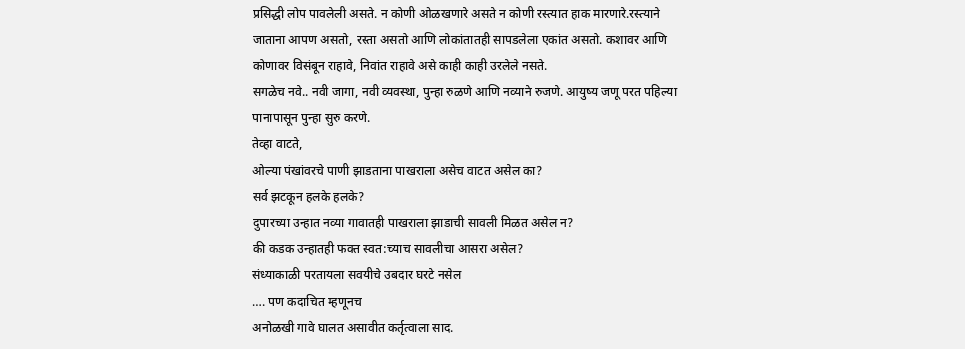प्रसिद्धी लोप पावलेली असते. न कोणी ओळखणारे असते न कोणी रस्त्यात हाक मारणारे.रस्त्याने जाताना आपण असतो, रस्ता असतो आणि लोकांतातही सापडलेला एकांत असतो. कशावर आणि कोणावर विसंबून राहावे, निवांत राहावे असे काही काही उरलेले नसते.
सगळेच नवे.. नवी जागा, नवी व्यवस्था, पुन्हा रुळणे आणि नव्याने रुजणे. आयुष्य जणू परत पहिल्या पानापासून पुन्हा सुरु करणे.
तेव्हा वाटते,
ओल्या पंखांवरचे पाणी झाडताना पाखराला असेच वाटत असेल का?
सर्व झटकून हलके हलके?
दुपारच्या उन्हात नव्या गावातही पाखराला झाडाची सावली मिळत असेल न?
की कडक उन्हातही फक्त स्वत:च्याच सावलीचा आसरा असेल?
संध्याकाळी परतायला सवयीचे उबदार घरटे नसेल
…. पण कदाचित म्हणूनच
अनोळखी गावे घालत असावीत कर्तृत्वाला साद.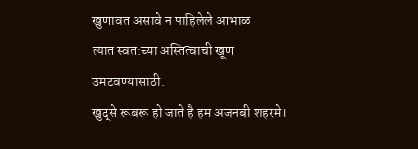खुणावत असावे न पाहिलेले आभाळ
त्यात स्वत:च्या अस्तित्वाची खूण उमटवण्यासाठी.
खुद्से रूबरू हो जाते है हम अजनबी शहरमे।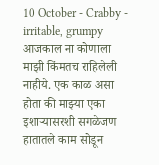10 October - Crabby - irritable, grumpy
आजकाल ना कोणाला माझी किंमतच राहिलेली नाहीये. एक काळ असा होता की माझ्या एका इशाऱ्यासरशी सगळेजण हातातले काम सोडून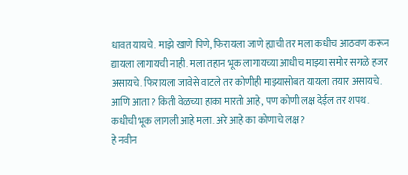धावत यायचे. माझे खाणे पिणे, फिरायला जाणे ह्याची तर मला कधीच आठवण करून द्यायला लागायची नाही. मला तहान भूक लागायच्या आधीच माझ्या समोर सगळे हजर असायचे. फिरायला जावेसे वाटले तर कोणीही माझ्यासोबत यायला तयार असायचे.
आणि आता? किती वेळच्या हाका मारतो आहे, पण कोणी लक्ष देईल तर शपथ. कधीची भूक लागली आहे मला. अरे आहे का कोणाचे लक्ष?
हे नवीन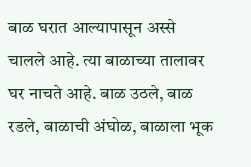बाळ घरात आल्यापासून अस्से चालले आहे. त्या बाळाच्या तालावर घर नाचते आहे. बाळ उठले, बाळ रडले, बाळाची अंघोळ, बाळाला भूक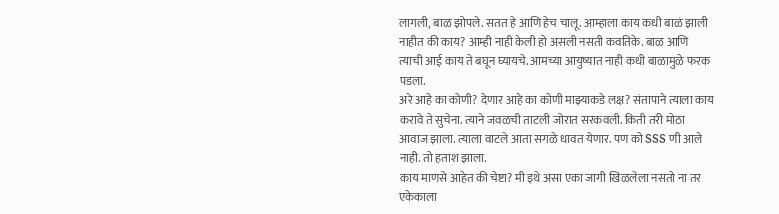लागली, बाळ झोपले. सतत हे आणि हेच चालू. आम्हाला काय कधी बाळं झाली नाहीत की काय? आम्ही नाही केली हो असली नसती कवतिके. बाळ आणि त्याची आई काय ते बघून घ्यायचे. आमच्या आयुष्यात नाही कधी बाळामुळे फरक पडला.
अरे आहे का कोणी? देणार आहे का कोणी माझ्याकडे लक्ष? संतापाने त्याला काय करावे ते सुचेना. त्याने जवळची ताटली जोरात सरकवली. किती तरी मोठा आवाज झाला. त्याला वाटले आता सगळे धावत येणार. पण को SSS णी आले नाही. तो हताश झाला.
काय माणसे आहेत की चेष्टा? मी इथे असा एका जागी खिळलेला नसतो ना तर एकेकाला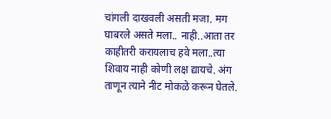चांगली दाखवली असती मजा. मग घाबरले असते मला.. नाही..आता तर काहीतरी करायलाच हवे मला..त्या शिवाय नाही कोणी लक्ष द्यायचे. अंग ताणून त्याने नीट मोकळे करून घेतले.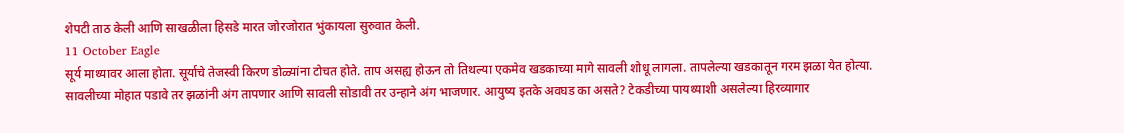शेपटी ताठ केली आणि साखळीला हिसडे मारत जोरजोरात भुंकायला सुरुवात केली.
11 October Eagle
सूर्य माथ्यावर आला होता. सूर्याचे तेजस्वी किरण डोळ्यांना टोचत होते. ताप असह्य होऊन तो तिथल्या एकमेव खडकाच्या मागे सावली शोधू लागला. तापलेल्या खडकातून गरम झळा येत होत्या. सावलीच्या मोहात पडावे तर झळांनी अंग तापणार आणि सावली सोडावी तर उन्हाने अंग भाजणार. आयुष्य इतके अवघड का असते? टेकडीच्या पायथ्याशी असलेल्या हिरव्यागार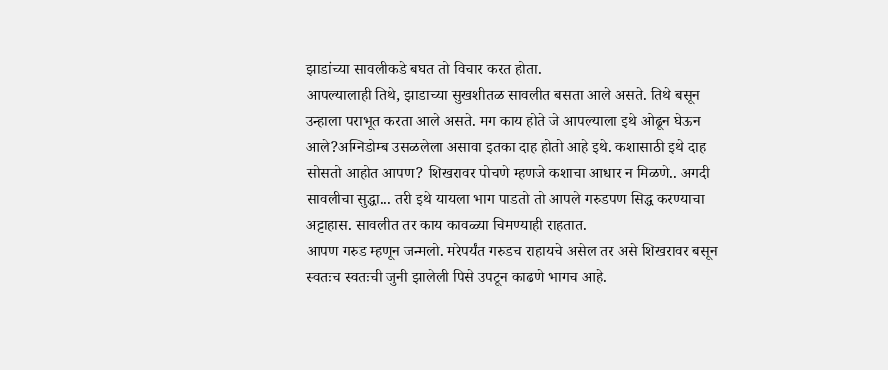झाडांच्या सावलीकडे बघत तो विचार करत होता.
आपल्यालाही तिथे, झाडाच्या सुखशीतळ सावलीत बसता आले असते. तिथे बसून उन्हाला पराभूत करता आले असते. मग काय होते जे आपल्याला इथे ओढून घेऊन आले?अग्निडोम्ब उसळलेला असावा इतका दाह होतो आहे इथे. कशासाठी इथे दाह सोसतो आहोत आपण? शिखरावर पोचणे म्हणजे कशाचा आधार न मिळणे.. अगदी सावलीचा सुद्धा... तरी इथे यायला भाग पाडतो तो आपले गरुडपण सिद्ध करण्याचा अट्टाहास. सावलीत तर काय कावळ्या चिमण्याही राहतात.
आपण गरुड म्हणून जन्मलो. मरेपर्यंत गरुडच राहायचे असेल तर असे शिखरावर बसून स्वतःच स्वतःची जुनी झालेली पिसे उपटून काढणे भागच आहे.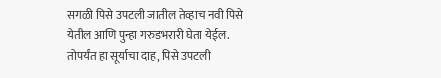सगळी पिसे उपटली जातील तेव्हाच नवी पिसे येतील आणि पुन्हा गरुडभरारी घेता येईल. तोपर्यंत हा सूर्याचा दाह, पिसे उपटली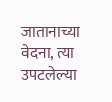जातानाच्या वेदना, त्या उपटलेल्या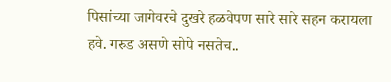पिसांच्या जागेवरचे दुखरे हळवेपण सारे सारे सहन करायला हवे. गरुड असणे सोपे नसतेच..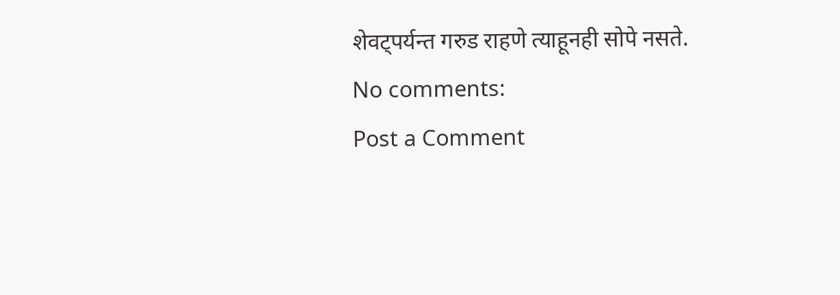शेवट्पर्यन्त गरुड राहणे त्याहूनही सोपे नसते.
No comments:
Post a Comment